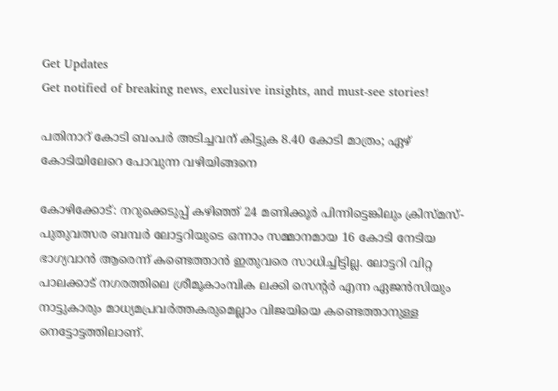Get Updates
Get notified of breaking news, exclusive insights, and must-see stories!

പതിനാറ് കോടി ബംപർ അടിച്ചവന് കിട്ടുക 8.40 കോടി മാത്രം; ഏഴ് കോടിയിലേറെ പോവുന്ന വഴിയിങ്ങനെ

കോഴിക്കോട്: നറുക്കെടുപ്പ് കഴിഞ്ഞ് 24 മണിക്കൂർ പിന്നിട്ടെങ്കിലും ക്രിസ്മസ്-പുതുവത്സര ബമ്പർ ലോട്ടറിയുടെ ഒന്നാം സമ്മാനമായ 16 കോടി നേടിയ ഭാഗ്യവാന്‍ ആരെന്ന് കണ്ടെത്താന്‍ ഇതുവരെ സാധിച്ചിട്ടില്ല. ലോട്ടറി വിറ്റ പാലക്കാട് നഗരത്തിലെ ശ്രീമൂകാംമ്പിക ലക്കി സെന്റർ എന്ന ഏജന്‍സിയും നാട്ടുകാരും മാധ്യമപ്രവർത്തകരുമെല്ലാം വിജയിയെ കണ്ടെത്താനുള്ള നെട്ടോട്ടത്തിലാണ്.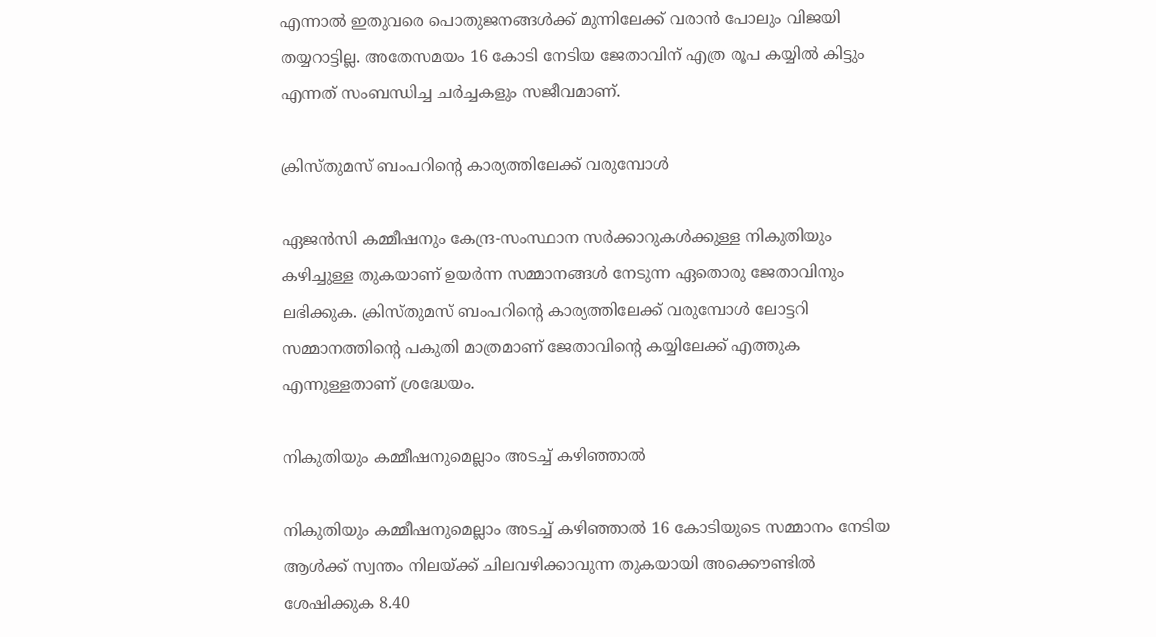എന്നാല്‍ ഇതുവരെ പൊതുജനങ്ങള്‍ക്ക് മുന്നിലേക്ക് വരാന്‍ പോലും വിജയി തയ്യറാട്ടില്ല. അതേസമയം 16 കോടി നേടിയ ജേതാവിന് എത്ര രൂപ കയ്യില്‍ കിട്ടും എന്നത് സംബന്ധിച്ച ചർച്ചകളും സജീവമാണ്.

ക്രിസ്തുമസ് ബംപറിന്റെ കാര്യത്തിലേക്ക് വരുമ്പോള്‍

ഏജൻസി കമ്മീഷനും കേന്ദ്ര-സംസ്ഥാന സർക്കാറുകള്‍ക്കുള്ള നികുതിയും കഴിച്ചുള്ള തുകയാണ് ഉയർന്ന സമ്മാനങ്ങള്‍ നേടുന്ന ഏതൊരു ജേതാവിനും ലഭിക്കുക. ക്രിസ്തുമസ് ബംപറിന്റെ കാര്യത്തിലേക്ക് വരുമ്പോള്‍ ലോട്ടറി സമ്മാനത്തിന്റെ പകുതി മാത്രമാണ് ജേതാവിന്റെ കയ്യിലേക്ക് എത്തുക എന്നുള്ളതാണ് ശ്രദ്ധേയം.

നികുതിയും കമ്മീഷനുമെല്ലാം അടച്ച് കഴിഞ്ഞാല്‍

നികുതിയും കമ്മീഷനുമെല്ലാം അടച്ച് കഴിഞ്ഞാല്‍ 16 കോടിയുടെ സമ്മാനം നേടിയ ആള്‍ക്ക് സ്വന്തം നിലയ്ക്ക് ചിലവഴിക്കാവുന്ന തുകയായി അക്കൌണ്ടില്‍ ശേഷിക്കുക 8.40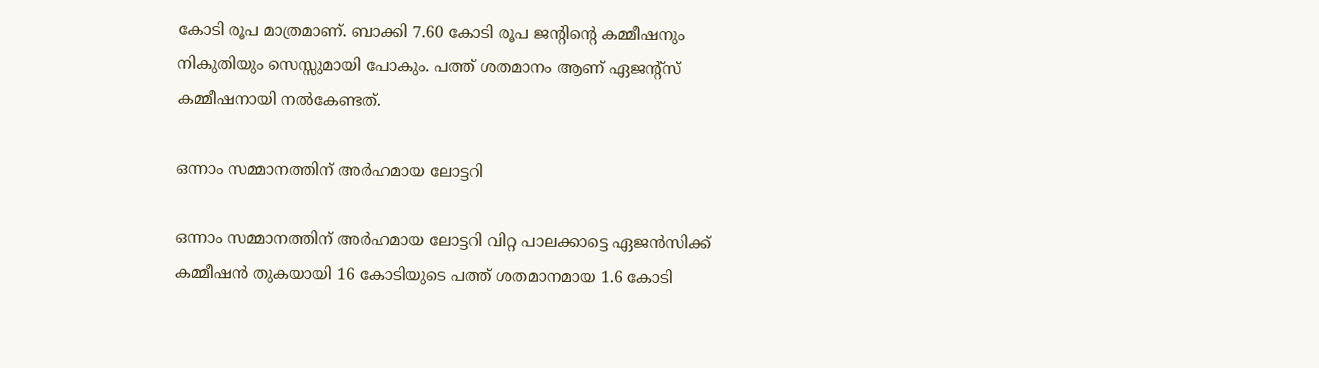കോടി രൂപ മാത്രമാണ്. ബാക്കി 7.60 കോടി രൂപ ജന്റിന്റെ കമ്മീഷനും നികുതിയും സെസ്സുമായി പോകും. പത്ത് ശതമാനം ആണ് ഏജന്റ്‌സ് കമ്മീഷനായി നല്‍കേണ്ടത്.

ഒന്നാം സമ്മാനത്തിന് അർഹമായ ലോട്ടറി

ഒന്നാം സമ്മാനത്തിന് അർഹമായ ലോട്ടറി വിറ്റ പാലക്കാട്ടെ ഏജന്‍സിക്ക് കമ്മീഷന്‍ തുകയായി 16 കോടിയുടെ പത്ത് ശതമാനമായ 1.6 കോടി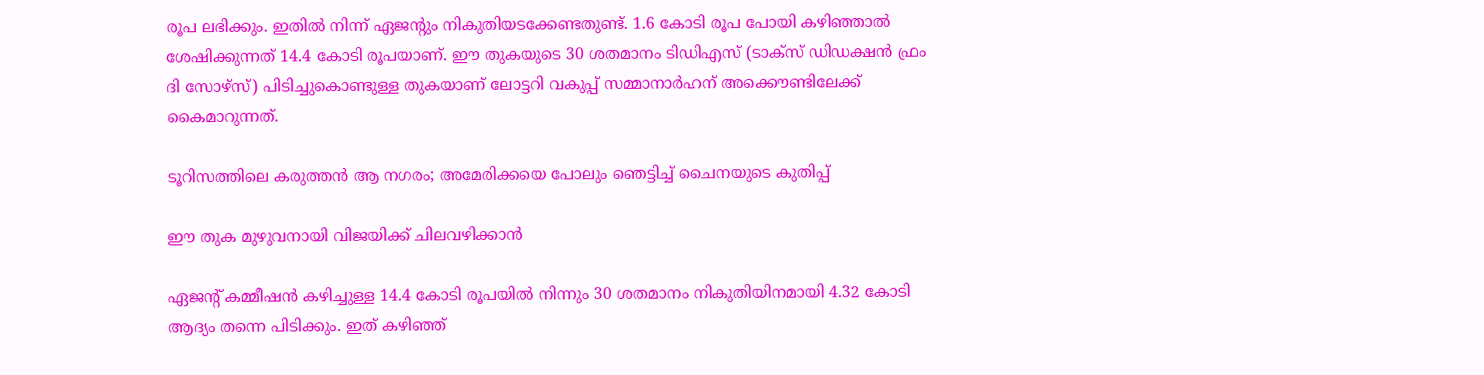രൂപ ലഭിക്കും. ഇതില്‍ നിന്ന് ഏജന്റും നികുതിയടക്കേണ്ടതുണ്ട്. 1.6 കോടി രൂപ പോയി കഴിഞ്ഞാല്‍ ശേഷിക്കുന്നത് 14.4 കോടി രൂപയാണ്. ഈ തുകയുടെ 30 ശതമാനം ടിഡിഎസ് (ടാക്‌സ് ഡിഡക്ഷന്‍ ഫ്രം ദി സോഴ്‌സ്) പിടിച്ചുകൊണ്ടുള്ള തുകയാണ് ലോട്ടറി വകുപ്പ് സമ്മാനാര്‍ഹന് അക്കൌണ്ടിലേക്ക് കൈമാറുന്നത്.

ടൂറിസത്തിലെ കരുത്തന്‍ ആ നഗരം; അമേരിക്കയെ പോലും ഞെട്ടിച്ച് ചൈനയുടെ കുതിപ്പ്

ഈ തുക മുഴുവനായി വിജയിക്ക് ചിലവഴിക്കാന്‍

ഏജന്റ് കമ്മീഷന്‍ കഴിച്ചുള്ള 14.4 കോടി രൂപയില്‍ നിന്നും 30 ശതമാനം നികുതിയിനമായി 4.32 കോടി ആദ്യം തന്നെ പിടിക്കും. ഇത് കഴിഞ്ഞ്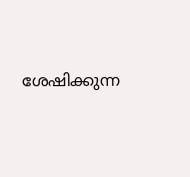ശേഷിക്കുന്ന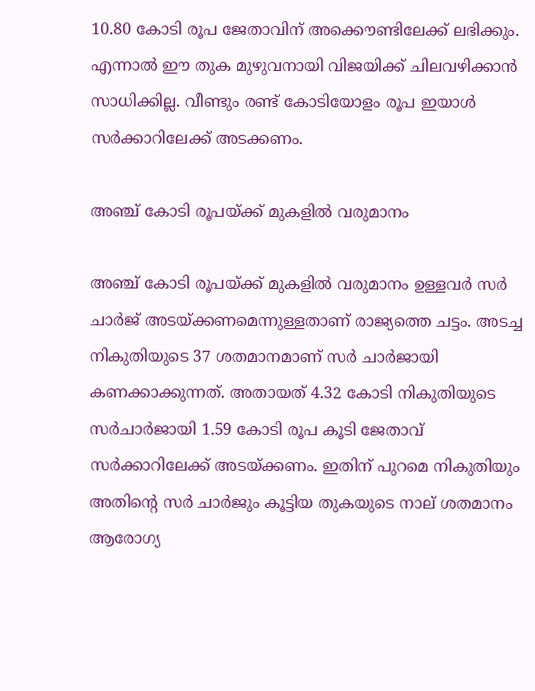10.80 കോടി രൂപ ജേതാവിന് അക്കൌണ്ടിലേക്ക് ലഭിക്കും. എന്നാല്‍ ഈ തുക മുഴുവനായി വിജയിക്ക് ചിലവഴിക്കാന്‍ സാധിക്കില്ല. വീണ്ടും രണ്ട് കോടിയോളം രൂപ ഇയാള്‍ സർക്കാറിലേക്ക് അടക്കണം.

അഞ്ച് കോടി രൂപയ്ക്ക് മുകളില്‍ വരുമാനം

അഞ്ച് കോടി രൂപയ്ക്ക് മുകളില്‍ വരുമാനം ഉള്ളവര്‍ സര്‍ ചാര്‍ജ് അടയ്ക്കണമെന്നുള്ളതാണ് രാജ്യത്തെ ചട്ടം. അടച്ച നികുതിയുടെ 37 ശതമാനമാണ് സർ ചാർജായി കണക്കാക്കുന്നത്. അതായത് 4.32 കോടി നികുതിയുടെ സർചാർജായി 1.59 കോടി രൂപ കൂടി ജേതാവ് സർക്കാറിലേക്ക് അടയ്ക്കണം. ഇതിന് പുറമെ നികുതിയും അതിന്റെ സര്‍ ചാര്‍ജും കൂട്ടിയ തുകയുടെ നാല് ശതമാനം ആരോഗ്യ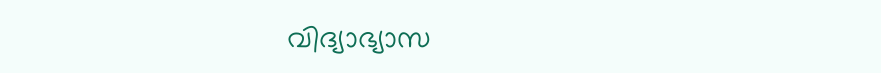വിദ്യാഭ്യാസ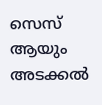സെസ് ആയും അടക്കല്‍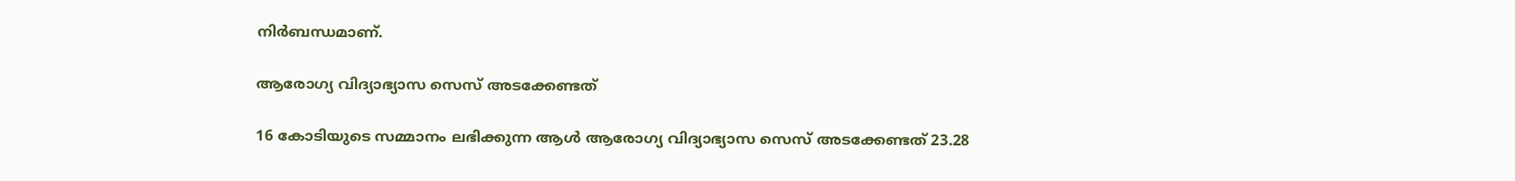നിർബന്ധമാണ്.

ആരോഗ്യ വിദ്യാഭ്യാസ സെസ് അടക്കേണ്ടത്

16 കോടിയുടെ സമ്മാനം ലഭിക്കുന്ന ആള്‍ ആരോഗ്യ വിദ്യാഭ്യാസ സെസ് അടക്കേണ്ടത് 23.28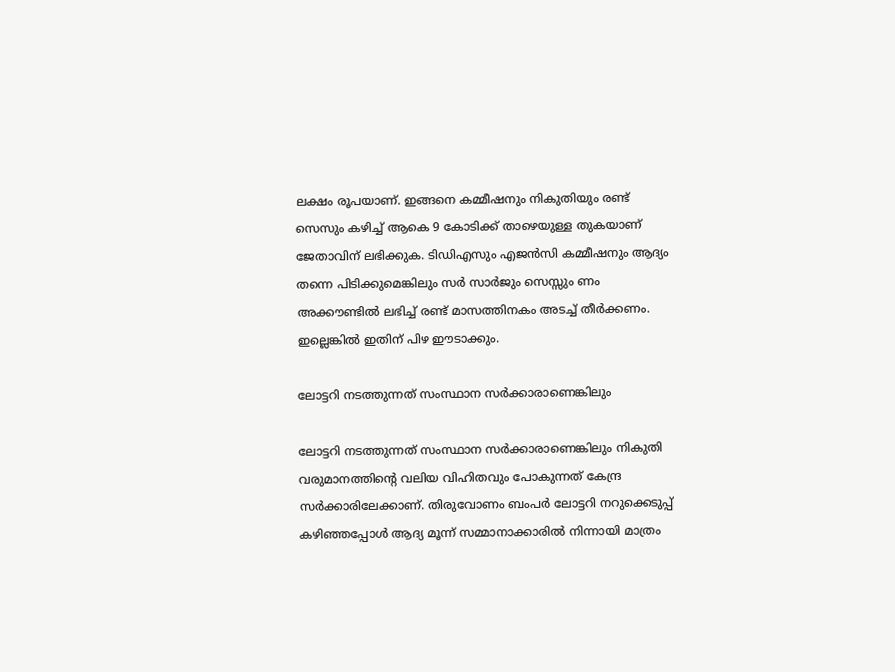ലക്ഷം രൂപയാണ്. ഇങ്ങനെ കമ്മീഷനും നികുതിയും രണ്ട് സെസും കഴിച്ച് ആകെ 9 കോടിക്ക് താഴെയുള്ള തുകയാണ് ജേതാവിന് ലഭിക്കുക. ടിഡിഎസും എജന്‍സി കമ്മീഷനും ആദ്യം തന്നെ പിടിക്കുമെങ്കിലും സര്‍ സാര്‍ജും സെസ്സും ണം അക്കൗണ്ടില്‍ ലഭിച്ച് രണ്ട് മാസത്തിനകം അടച്ച് തീർക്കണം. ഇല്ലെങ്കില്‍ ഇതിന് പിഴ ഈടാക്കും.

ലോട്ടറി നടത്തുന്നത് സംസ്ഥാന സർക്കാരാണെങ്കിലും

ലോട്ടറി നടത്തുന്നത് സംസ്ഥാന സർക്കാരാണെങ്കിലും നികുതി വരുമാനത്തിന്റെ വലിയ വിഹിതവും പോകുന്നത് കേന്ദ്ര സര്‍ക്കാരിലേക്കാണ്. തിരുവോണം ബംപർ ലോട്ടറി നറുക്കെടുപ്പ് കഴിഞ്ഞപ്പോള്‍ ആദ്യ മൂന്ന് സമ്മാനാക്കാരില്‍ നിന്നായി മാത്രം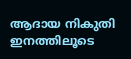ആദായ നികുതി ഇനത്തിലൂടെ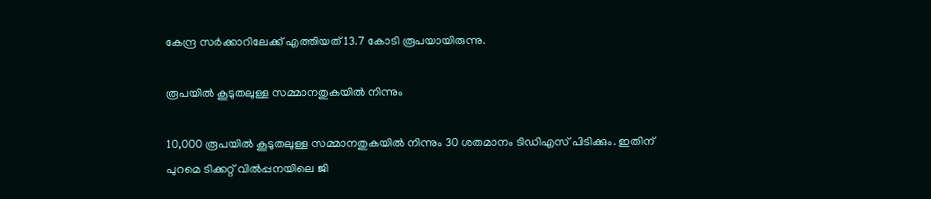കേന്ദ്ര സർക്കാറിലേക്ക് എത്തിയത് 13.7 കോടി രൂപയായിരുന്നു.

രൂപയിൽ കൂടുതലുള്ള സമ്മാനതുകയിൽ നിന്നും

10,000 രൂപയിൽ കൂടുതലുള്ള സമ്മാനതുകയിൽ നിന്നും 30 ശതമാനം ടിഡിഎസ് പിടിക്കും. ഇതിന് പുറമെ ടിക്കറ്റ് വില്‍പ്പനയിലെ ജി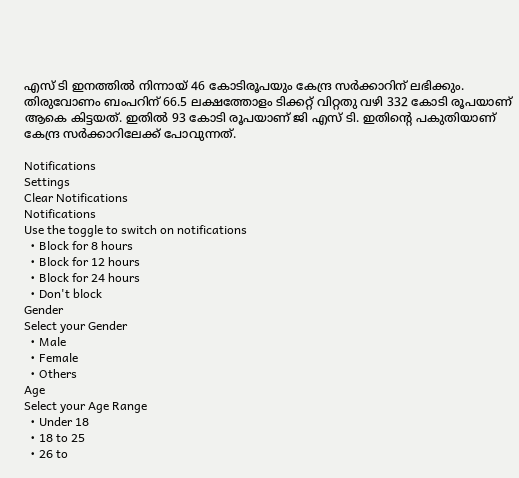എസ് ടി ഇനത്തില്‍ നിന്നായ് 46 കോടിരൂപയും കേന്ദ്ര സർക്കാറിന് ലഭിക്കും. തിരുവോണം ബംപറിന് 66.5 ലക്ഷത്തോളം ടിക്കറ്റ് വിറ്റതു വഴി 332 കോടി രൂപയാണ് ആകെ കിട്ടയത്. ഇതില്‍ 93 കോടി രൂപയാണ് ജി എസ് ടി. ഇതിന്റെ പകുതിയാണ് കേന്ദ്ര സർക്കാറിലേക്ക് പോവുന്നത്.

Notifications
Settings
Clear Notifications
Notifications
Use the toggle to switch on notifications
  • Block for 8 hours
  • Block for 12 hours
  • Block for 24 hours
  • Don't block
Gender
Select your Gender
  • Male
  • Female
  • Others
Age
Select your Age Range
  • Under 18
  • 18 to 25
  • 26 to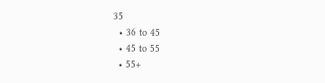35
  • 36 to 45
  • 45 to 55
  • 55+